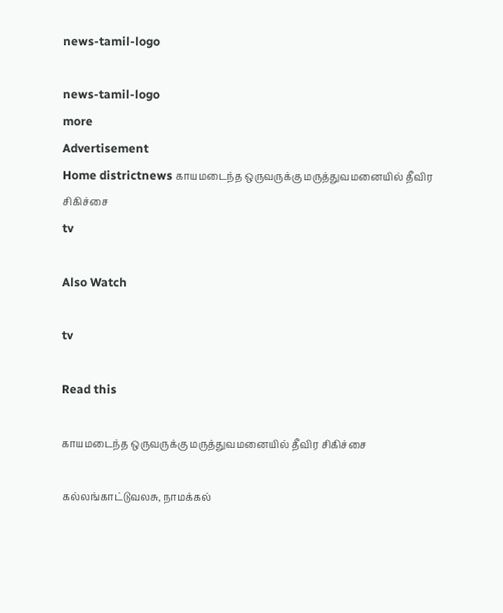news-tamil-logo

news-tamil-logo
more
Advertisement
Home districtnews காயமடைந்த ஒருவருக்கு மருத்துவமனையில் தீவிர சிகிச்சை
tv

Also Watch

tv

Read this

காயமடைந்த ஒருவருக்கு மருத்துவமனையில் தீவிர சிகிச்சை

கல்லங்காட்டுவலசு, நாமக்கல்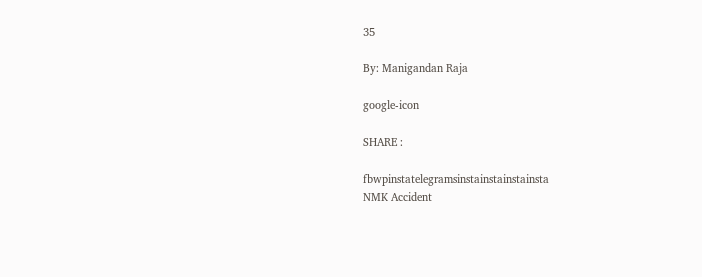35

By: Manigandan Raja

google-icon

SHARE :

fbwpinstatelegramsinstainstainstainsta
NMK Accident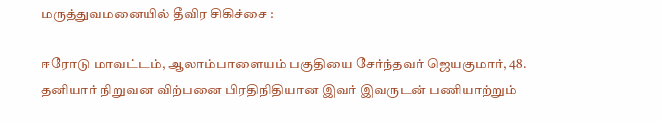மருத்துவமனையில் தீவிர சிகிச்சை :

ஈரோடு மாவட்டம், ஆலாம்பாளையம் பகுதியை சேர்ந்தவர் ஜெயகுமார், 48. தனியார் நிறுவன விற்பனை பிரதிநிதியான இவர் இவருடன் பணியாற்றும்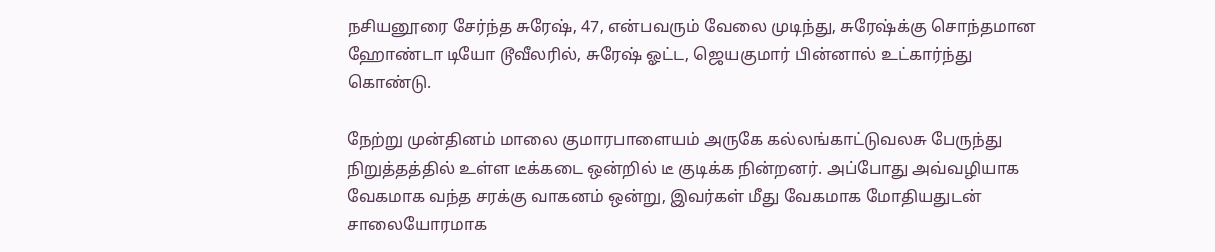நசியனூரை சேர்ந்த சுரேஷ், 47, என்பவரும் வேலை முடிந்து, சுரேஷ்க்கு சொந்தமான ஹோண்டா டியோ டூவீலரில், சுரேஷ் ஓட்ட, ஜெயகுமார் பின்னால் உட்கார்ந்து கொண்டு.

நேற்று முன்தினம் மாலை குமாரபாளையம் அருகே கல்லங்காட்டுவலசு பேருந்து நிறுத்தத்தில் உள்ள டீக்கடை ஒன்றில் டீ குடிக்க நின்றனர். அப்போது அவ்வழியாக வேகமாக வந்த சரக்கு வாகனம் ஒன்று, இவர்கள் மீது வேகமாக மோதியதுடன் சாலையோரமாக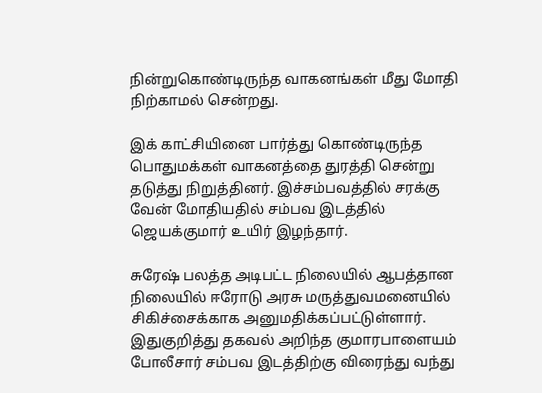நின்றுகொண்டிருந்த வாகனங்கள் மீது மோதி நிற்காமல் சென்றது.

இக் காட்சியினை பார்த்து கொண்டிருந்த பொதுமக்கள் வாகனத்தை துரத்தி சென்று தடுத்து நிறுத்தினர். இச்சம்பவத்தில் சரக்கு வேன் மோதியதில் சம்பவ இடத்தில் ஜெயக்குமார் உயிர் இழந்தார்.

சுரேஷ் பலத்த அடிபட்ட நிலையில் ஆபத்தான நிலையில் ஈரோடு அரசு மருத்துவமனையில் சிகிச்சைக்காக அனுமதிக்கப்பட்டுள்ளார். இதுகுறித்து தகவல் அறிந்த குமாரபாளையம் போலீசார் சம்பவ இடத்திற்கு விரைந்து வந்து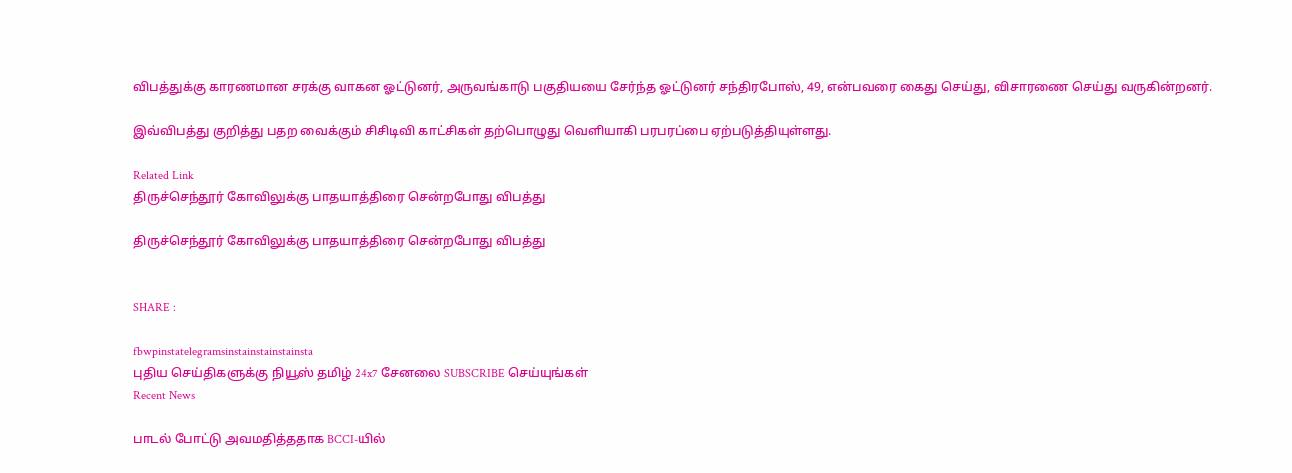விபத்துக்கு காரணமான சரக்கு வாகன ஓட்டுனர், அருவங்காடு பகுதியயை சேர்ந்த ஓட்டுனர் சந்திரபோஸ், 49, என்பவரை கைது செய்து, விசாரணை செய்து வருகின்றனர்.

இவ்விபத்து குறித்து பதற வைக்கும் சிசிடிவி காட்சிகள் தற்பொழுது வெளியாகி பரபரப்பை ஏற்படுத்தியுள்ளது.

Related Link
திருச்செந்தூர் கோவிலுக்கு பாதயாத்திரை சென்றபோது விபத்து

திருச்செந்தூர் கோவிலுக்கு பாதயாத்திரை சென்றபோது விபத்து


SHARE :

fbwpinstatelegramsinstainstainstainsta
புதிய செய்திகளுக்கு நியூஸ் தமிழ் 24x7 சேனலை SUBSCRIBE செய்யுங்கள்
Recent News

பாடல் போட்டு அவமதித்ததாக BCCI-யில்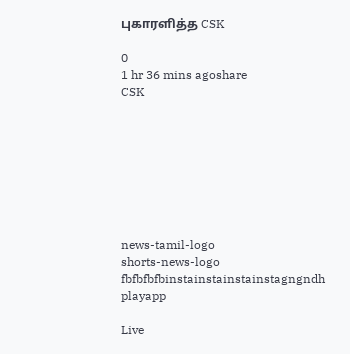புகாரளித்த CSK

0
1 hr 36 mins agoshare
CSK








news-tamil-logo
shorts-news-logo
fbfbfbfbinstainstainstainstagngndh
playapp

Live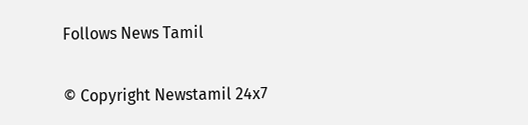Follows News Tamil

© Copyright Newstamil 24x7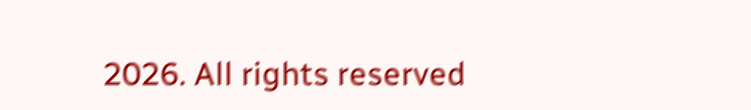2026. All rights reserved